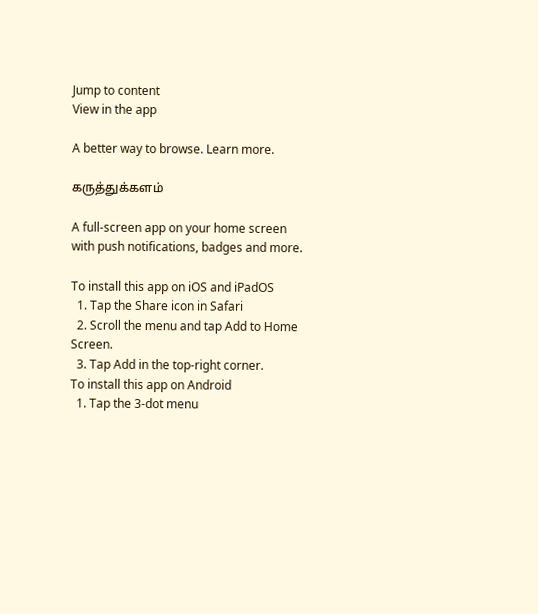Jump to content
View in the app

A better way to browse. Learn more.

கருத்துக்களம்

A full-screen app on your home screen with push notifications, badges and more.

To install this app on iOS and iPadOS
  1. Tap the Share icon in Safari
  2. Scroll the menu and tap Add to Home Screen.
  3. Tap Add in the top-right corner.
To install this app on Android
  1. Tap the 3-dot menu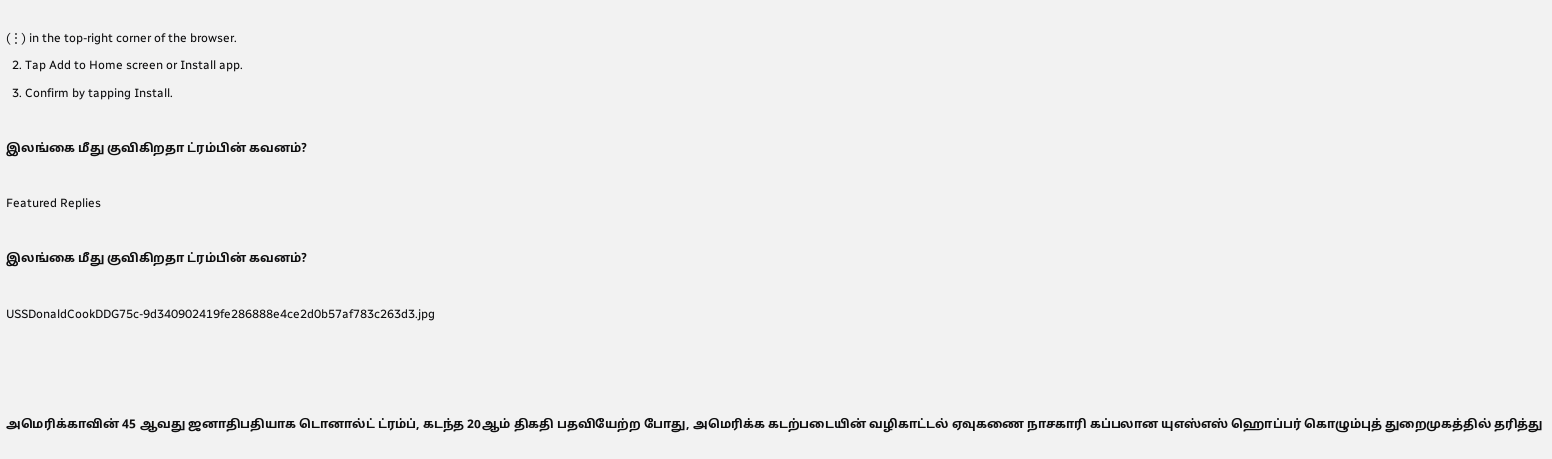(⋮) in the top-right corner of the browser.
  2. Tap Add to Home screen or Install app.
  3. Confirm by tapping Install.

இலங்கை மீது குவிகிறதா ட்ரம்பின் கவனம்?

Featured Replies

இலங்கை மீது குவிகிறதா ட்ரம்பின் கவனம்?

USSDonaldCookDDG75c-9d340902419fe286888e4ce2d0b57af783c263d3.jpg



அமெரிக்காவின் 45 ஆவது ஜனாதிபதியாக டொனால்ட் ட்ரம்ப், கடந்த 20ஆம் திகதி பதவியேற்ற போது, அமெரிக்க கடற்படையின் வழிகாட்டல் ஏவுகணை நாசகாரி கப்பலான யுஎஸ்எஸ் ஹொப்பர் கொழும்புத் துறைமுகத்தில் தரித்து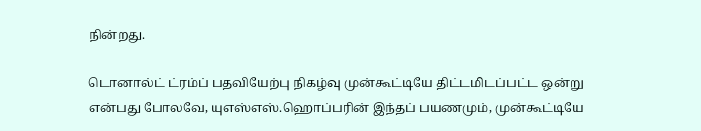நின்றது.

டொனால்ட் ட்ரம்ப் பதவியேற்பு நிகழ்வு முன்கூட்டியே திட்டமிடப்பட்ட ஒன்று என்பது போலவே, யுஎஸ்எஸ்.ஹொப்பரின் இந்தப் பயணமும், முன்கூட்டியே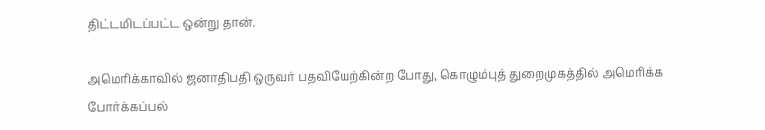திட்டமிடப்பட்ட ஒன்று தான்.

அமெரிக்காவில் ஜனாதிபதி ஒருவர் பதவியேற்கின்ற போது, கொழும்புத் துறைமுகத்தில் அமெரிக்க போர்க்கப்பல்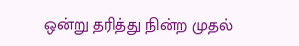ஒன்று தரித்து நின்ற முதல்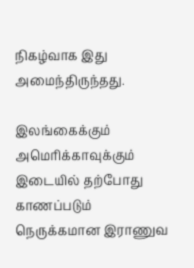நிகழ்வாக இது அமைந்திருந்தது.

இலங்கைக்கும் அமெரிக்காவுக்கும் இடையில் தற்போது காணப்படும் நெருக்கமான இராணுவ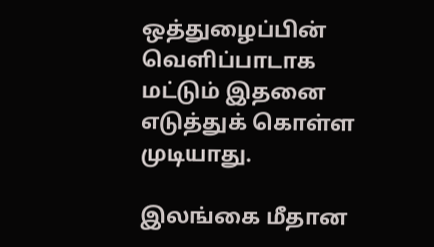ஒத்துழைப்பின் வெளிப்பாடாக மட்டும் இதனை எடுத்துக் கொள்ள முடியாது.

இலங்கை மீதான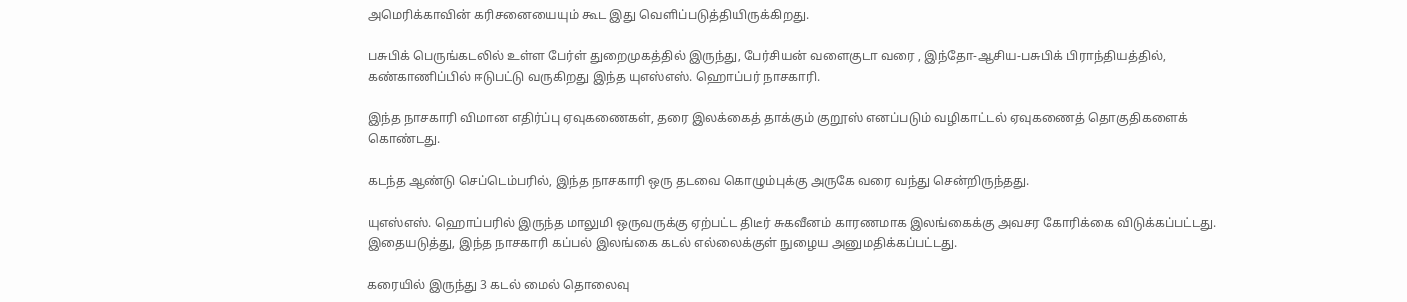அமெரிக்காவின் கரிசனையையும் கூட இது வெளிப்படுத்தியிருக்கிறது.

பசுபிக் பெருங்கடலில் உள்ள பேர்ள் துறைமுகத்தில் இருந்து, பேர்சியன் வளைகுடா வரை , இந்தோ-ஆசிய-பசுபிக் பிராந்தியத்தில், கண்காணிப்பில் ஈடுபட்டு வருகிறது இந்த யுஎஸ்எஸ். ஹொப்பர் நாசகாரி.

இந்த நாசகாரி விமான எதிர்ப்பு ஏவுகணைகள், தரை இலக்கைத் தாக்கும் குறூஸ் எனப்படும் வழிகாட்டல் ஏவுகணைத் தொகுதிகளைக் கொண்டது.

கடந்த ஆண்டு செப்டெம்பரில், இந்த நாசகாரி ஒரு தடவை கொழும்புக்கு அருகே வரை வந்து சென்றிருந்தது.

யுஎஸ்எஸ். ஹொப்பரில் இருந்த மாலுமி ஒருவருக்கு ஏற்பட்ட திடீர் சுகவீனம் காரணமாக இலங்கைக்கு அவசர கோரிக்கை விடுக்கப்பட்டது. இதையடுத்து, இந்த நாசகாரி கப்பல் இலங்கை கடல் எல்லைக்குள் நுழைய அனுமதிக்கப்பட்டது.

கரையில் இருந்து 3 கடல் மைல் தொலைவு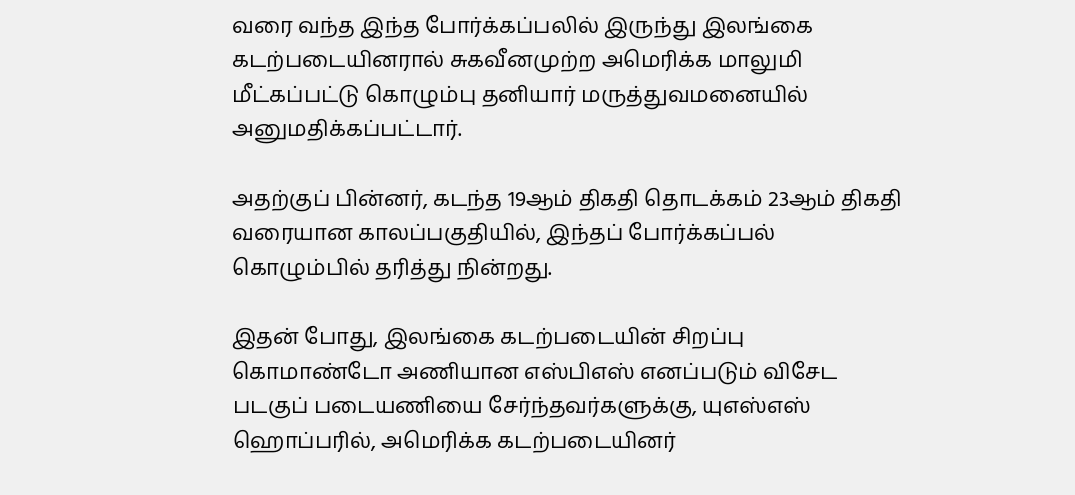வரை வந்த இந்த போர்க்கப்பலில் இருந்து இலங்கை கடற்படையினரால் சுகவீனமுற்ற அமெரிக்க மாலுமி மீட்கப்பட்டு கொழும்பு தனியார் மருத்துவமனையில் அனுமதிக்கப்பட்டார்.

அதற்குப் பின்னர், கடந்த 19ஆம் திகதி தொடக்கம் 23ஆம் திகதி வரையான காலப்பகுதியில், இந்தப் போர்க்கப்பல் கொழும்பில் தரித்து நின்றது.

இதன் போது, இலங்கை கடற்படையின் சிறப்பு கொமாண்டோ அணியான எஸ்பிஎஸ் எனப்படும் விசேட படகுப் படையணியை சேர்ந்தவர்களுக்கு, யுஎஸ்எஸ் ஹொப்பரில், அமெரிக்க கடற்படையினர்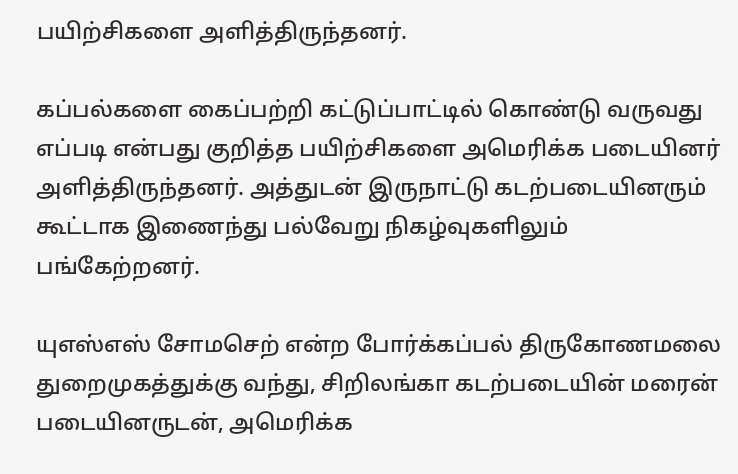பயிற்சிகளை அளித்திருந்தனர்.

கப்பல்களை கைப்பற்றி கட்டுப்பாட்டில் கொண்டு வருவது எப்படி என்பது குறித்த பயிற்சிகளை அமெரிக்க படையினர் அளித்திருந்தனர். அத்துடன் இருநாட்டு கடற்படையினரும் கூட்டாக இணைந்து பல்வேறு நிகழ்வுகளிலும் பங்கேற்றனர்.

யுஎஸ்எஸ் சோமசெற் என்ற போர்க்கப்பல் திருகோணமலை துறைமுகத்துக்கு வந்து, சிறிலங்கா கடற்படையின் மரைன் படையினருடன், அமெரிக்க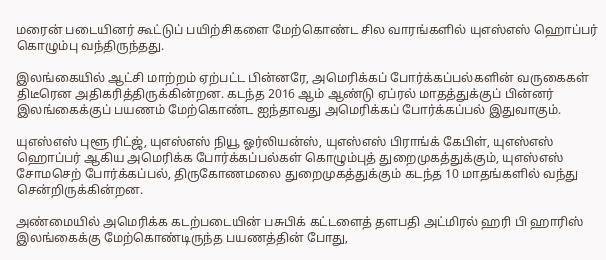மரைன் படையினர் கூட்டுப் பயிற்சிகளை மேற்கொண்ட சில வாரங்களில் யுஎஸ்எஸ் ஹொப்பர் கொழும்பு வந்திருந்தது.

இலங்கையில் ஆட்சி மாற்றம் ஏற்பட்ட பின்னரே, அமெரிக்கப் போர்க்கப்பல்களின் வருகைகள் திடீரென அதிகரித்திருக்கின்றன. கடந்த 2016 ஆம் ஆண்டு ஏப்ரல் மாதத்துக்குப் பின்னர் இலங்கைக்குப் பயணம் மேற்கொண்ட ஐந்தாவது அமெரிக்கப் போர்க்கப்பல் இதுவாகும்.

யுஎஸ்எஸ் புளூ ரிட்ஜ், யுஎஸ்எஸ் நியூ ஓர்லியன்ஸ், யுஎஸ்எஸ் பிராங்க் கேபிள், யுஎஸ்எஸ் ஹொப்பர் ஆகிய அமெரிக்க போர்க்கப்பல்கள் கொழும்புத் துறைமுகத்துக்கும், யுஎஸ்எஸ் சோமசெற் போர்க்கப்பல், திருகோணமலை துறைமுகத்துக்கும் கடந்த 10 மாதங்களில் வந்து சென்றிருக்கின்றன.

அண்மையில் அமெரிக்க கடற்படையின் பசுபிக் கட்டளைத் தளபதி அட்மிரல் ஹரி பி ஹாரிஸ் இலங்கைக்கு மேற்கொண்டிருந்த பயணத்தின் போது,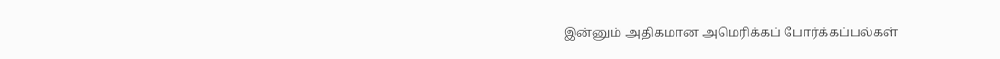இன்னும் அதிகமான அமெரிக்கப் போர்க்கப்பல்கள்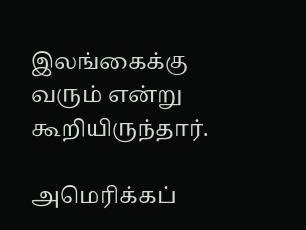இலங்கைக்கு வரும் என்று கூறியிருந்தார்.

அமெரிக்கப்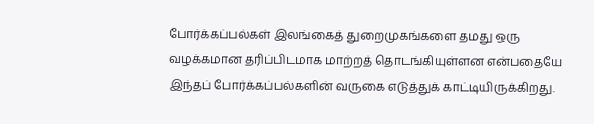போர்க்கப்பல்கள் இலங்கைத் துறைமுகங்களை தமது ஒரு வழக்கமான தரிப்பிடமாக மாற்றத் தொடங்கியுள்ளன என்பதையே இந்தப் போர்க்கப்பல்களின் வருகை எடுத்துக் காட்டியிருக்கிறது.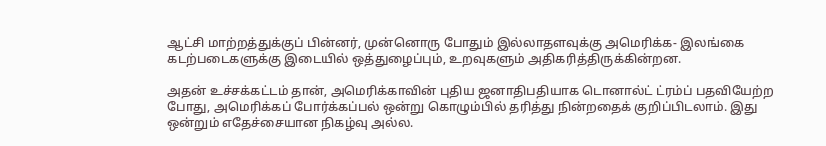ஆட்சி மாற்றத்துக்குப் பின்னர், முன்னொரு போதும் இல்லாதளவுக்கு அமெரிக்க- இலங்கை கடற்படைகளுக்கு இடையில் ஒத்துழைப்பும், உறவுகளும் அதிகரித்திருக்கின்றன.

அதன் உச்சக்கட்டம் தான், அமெரிக்காவின் புதிய ஜனாதிபதியாக டொனால்ட் ட்ரம்ப் பதவியேற்ற போது, அமெரிக்கப் போர்க்கப்பல் ஒன்று கொழும்பில் தரித்து நின்றதைக் குறிப்பிடலாம். இது ஒன்றும் எதேச்சையான நிகழ்வு அல்ல.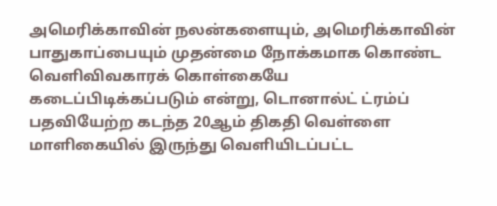அமெரிக்காவின் நலன்களையும், அமெரிக்காவின் பாதுகாப்பையும் முதன்மை நோக்கமாக கொண்ட வெளிவிவகாரக் கொள்கையே கடைப்பிடிக்கப்படும் என்று, டொனால்ட் ட்ரம்ப் பதவியேற்ற கடந்த 20ஆம் திகதி வெள்ளை மாளிகையில் இருந்து வெளியிடப்பட்ட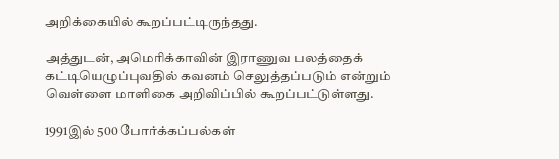அறிக்கையில் கூறப்பட்டிருந்தது.

அத்துடன், அமெரிக்காவின் இராணுவ பலத்தைக் கட்டியெழுப்புவதில் கவனம் செலுத்தப்படும் என்றும் வெள்ளை மாளிகை அறிவிப்பில் கூறப்பட்டுள்ளது.

1991இல் 500 போர்க்கப்பல்கள்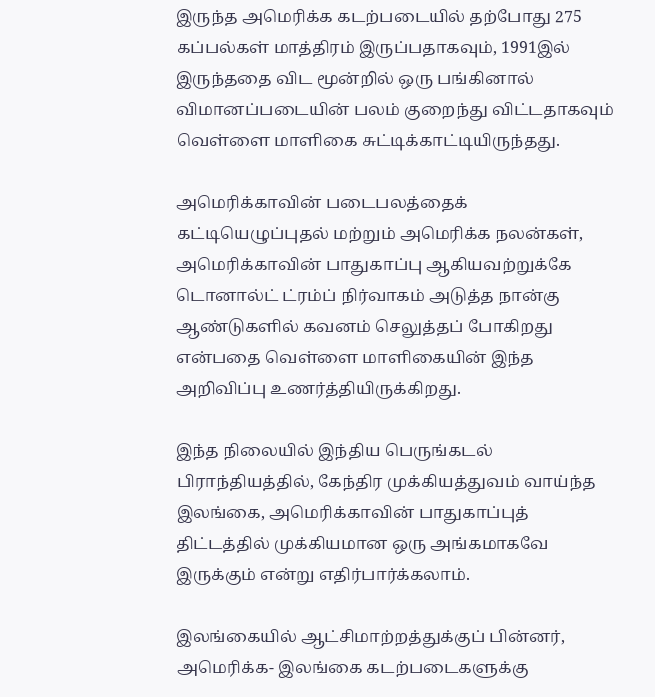இருந்த அமெரிக்க கடற்படையில் தற்போது 275 கப்பல்கள் மாத்திரம் இருப்பதாகவும், 1991இல் இருந்ததை விட மூன்றில் ஒரு பங்கினால் விமானப்படையின் பலம் குறைந்து விட்டதாகவும் வெள்ளை மாளிகை சுட்டிக்காட்டியிருந்தது.

அமெரிக்காவின் படைபலத்தைக் கட்டியெழுப்புதல் மற்றும் அமெரிக்க நலன்கள், அமெரிக்காவின் பாதுகாப்பு ஆகியவற்றுக்கே டொனால்ட் ட்ரம்ப் நிர்வாகம் அடுத்த நான்கு ஆண்டுகளில் கவனம் செலுத்தப் போகிறது என்பதை வெள்ளை மாளிகையின் இந்த அறிவிப்பு உணர்த்தியிருக்கிறது.

இந்த நிலையில் இந்திய பெருங்கடல் பிராந்தியத்தில், கேந்திர முக்கியத்துவம் வாய்ந்த இலங்கை, அமெரிக்காவின் பாதுகாப்புத் திட்டத்தில் முக்கியமான ஒரு அங்கமாகவே இருக்கும் என்று எதிர்பார்க்கலாம்.

இலங்கையில் ஆட்சிமாற்றத்துக்குப் பின்னர், அமெரிக்க- இலங்கை கடற்படைகளுக்கு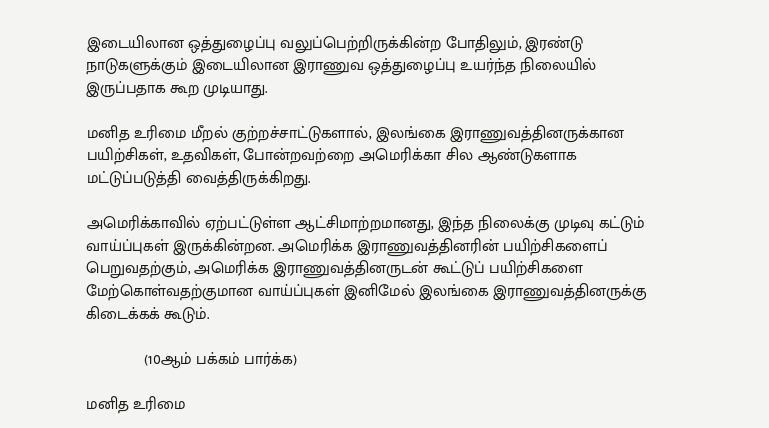இடையிலான ஒத்துழைப்பு வலுப்பெற்றிருக்கின்ற போதிலும், இரண்டு நாடுகளுக்கும் இடையிலான இராணுவ ஒத்துழைப்பு உயர்ந்த நிலையில் இருப்பதாக கூற முடியாது.

மனித உரிமை மீறல் குற்றச்சாட்டுகளால், இலங்கை இராணுவத்தினருக்கான பயிற்சிகள், உதவிகள், போன்றவற்றை அமெரிக்கா சில ஆண்டுகளாக மட்டுப்படுத்தி வைத்திருக்கிறது.

அமெரிக்காவில் ஏற்பட்டுள்ள ஆட்சிமாற்றமானது, இந்த நிலைக்கு முடிவு கட்டும் வாய்ப்புகள் இருக்கின்றன. அமெரிக்க இராணுவத்தினரின் பயிற்சிகளைப் பெறுவதற்கும், அமெரிக்க இராணுவத்தினருடன் கூட்டுப் பயிற்சிகளை மேற்கொள்வதற்குமான வாய்ப்புகள் இனிமேல் இலங்கை இராணுவத்தினருக்கு கிடைக்கக் கூடும்.

             (10ஆம் பக்கம் பார்க்க)

மனித உரிமை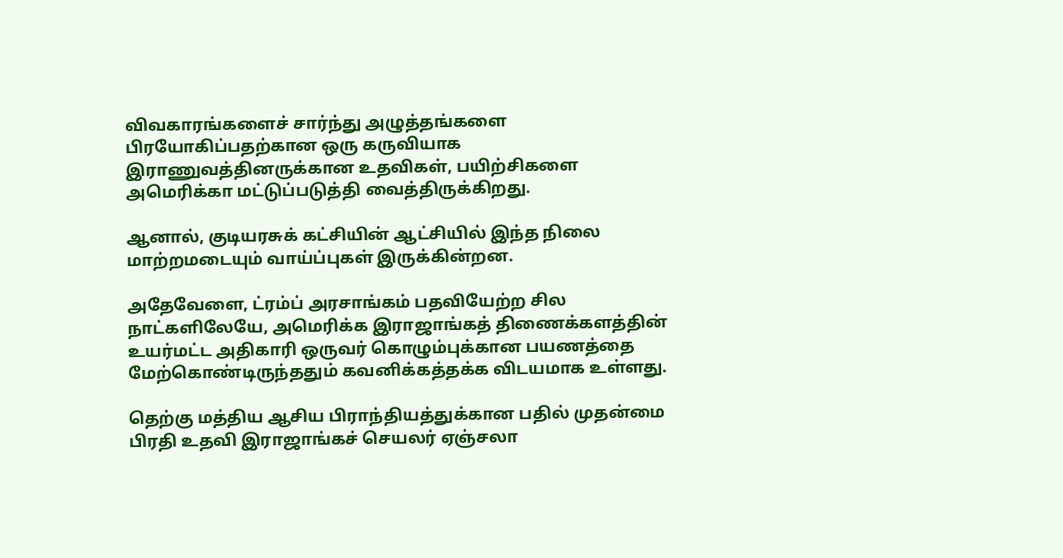விவகாரங்களைச் சார்ந்து அழுத்தங்களை பிரயோகிப்பதற்கான ஒரு கருவியாக இராணுவத்தினருக்கான உதவிகள், பயிற்சிகளை அமெரிக்கா மட்டுப்படுத்தி வைத்திருக்கிறது.

ஆனால், குடியரசுக் கட்சியின் ஆட்சியில் இந்த நிலை மாற்றமடையும் வாய்ப்புகள் இருக்கின்றன.

அதேவேளை, ட்ரம்ப் அரசாங்கம் பதவியேற்ற சில நாட்களிலேயே, அமெரிக்க இராஜாங்கத் திணைக்களத்தின் உயர்மட்ட அதிகாரி ஒருவர் கொழும்புக்கான பயணத்தை மேற்கொண்டிருந்ததும் கவனிக்கத்தக்க விடயமாக உள்ளது.

தெற்கு மத்திய ஆசிய பிராந்தியத்துக்கான பதில் முதன்மை பிரதி உதவி இராஜாங்கச் செயலர் ஏஞ்சலா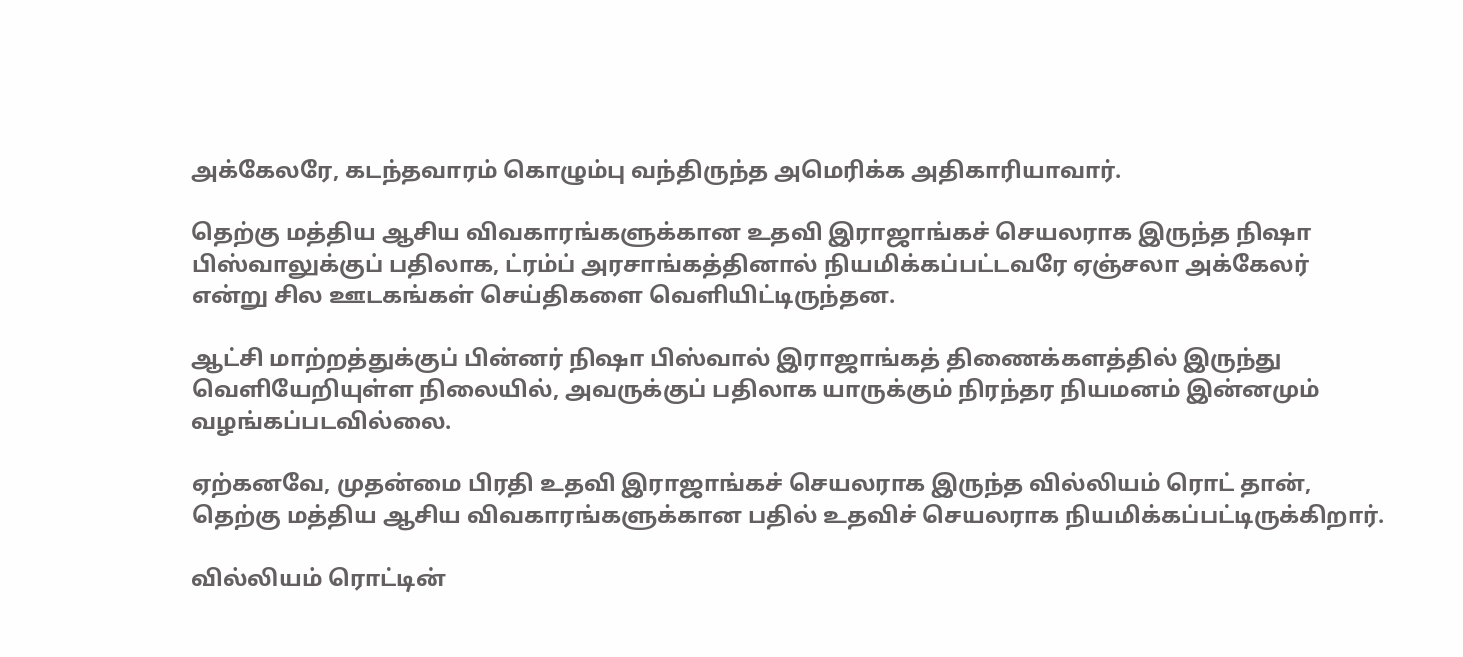அக்கேலரே, கடந்தவாரம் கொழும்பு வந்திருந்த அமெரிக்க அதிகாரியாவார்.

தெற்கு மத்திய ஆசிய விவகாரங்களுக்கான உதவி இராஜாங்கச் செயலராக இருந்த நிஷா பிஸ்வாலுக்குப் பதிலாக, ட்ரம்ப் அரசாங்கத்தினால் நியமிக்கப்பட்டவரே ஏஞ்சலா அக்கேலர் என்று சில ஊடகங்கள் செய்திகளை வெளியிட்டிருந்தன.

ஆட்சி மாற்றத்துக்குப் பின்னர் நிஷா பிஸ்வால் இராஜாங்கத் திணைக்களத்தில் இருந்து வெளியேறியுள்ள நிலையில், அவருக்குப் பதிலாக யாருக்கும் நிரந்தர நியமனம் இன்னமும் வழங்கப்படவில்லை.

ஏற்கனவே, முதன்மை பிரதி உதவி இராஜாங்கச் செயலராக இருந்த வில்லியம் ரொட் தான், தெற்கு மத்திய ஆசிய விவகாரங்களுக்கான பதில் உதவிச் செயலராக நியமிக்கப்பட்டிருக்கிறார்.

வில்லியம் ரொட்டின்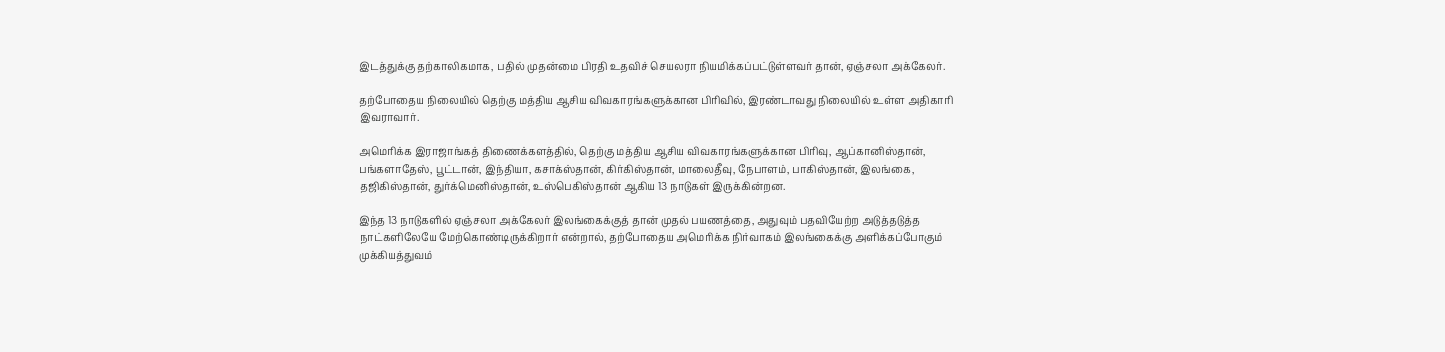இடத்துக்கு தற்காலிகமாக, பதில் முதன்மை பிரதி உதவிச் செயலரா நியமிக்கப்பட்டுள்ளவர் தான், ஏஞ்சலா அக்கேலர்.

தற்போதைய நிலையில் தெற்கு மத்திய ஆசிய விவகாரங்களுக்கான பிரிவில், இரண்டாவது நிலையில் உள்ள அதிகாரி இவராவார்.

அமெரிக்க இராஜாங்கத் திணைக்களத்தில், தெற்கு மத்திய ஆசிய விவகாரங்களுக்கான பிரிவு, ஆப்கானிஸ்தான், பங்களாதேஸ், பூட்டான், இந்தியா, கசாக்ஸ்தான், கிர்கிஸ்தான், மாலைதீவு, நேபாளம், பாகிஸ்தான், இலங்கை, தஜிகிஸ்தான், துர்க்மெனிஸ்தான், உஸ்பெகிஸ்தான் ஆகிய 13 நாடுகள் இருக்கின்றன.

இந்த 13 நாடுகளில் ஏஞ்சலா அக்கேலர் இலங்கைக்குத் தான் முதல் பயணத்தை, அதுவும் பதவியேற்ற அடுத்தடுத்த நாட்களிலேயே மேற்கொண்டிருக்கிறார் என்றால், தற்போதைய அமெரிக்க நிர்வாகம் இலங்கைக்கு அளிக்கப்போகும் முக்கியத்துவம்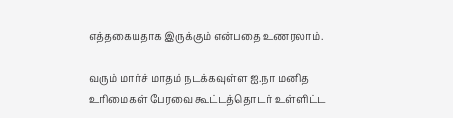எத்தகையதாக இருக்கும் என்பதை உணரலாம்.

வரும் மார்ச் மாதம் நடக்கவுள்ள ஐ.நா மனித உரிமைகள் பேரவை கூட்டத்தொடர் உள்ளிட்ட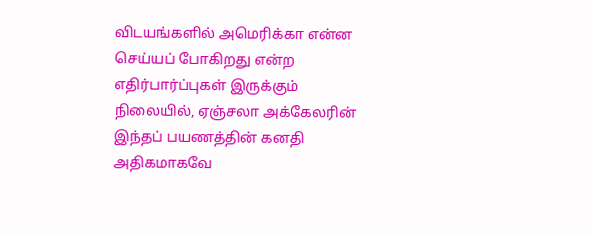விடயங்களில் அமெரிக்கா என்ன செய்யப் போகிறது என்ற எதிர்பார்ப்புகள் இருக்கும் நிலையில், ஏஞ்சலா அக்கேலரின் இந்தப் பயணத்தின் கனதி அதிகமாகவே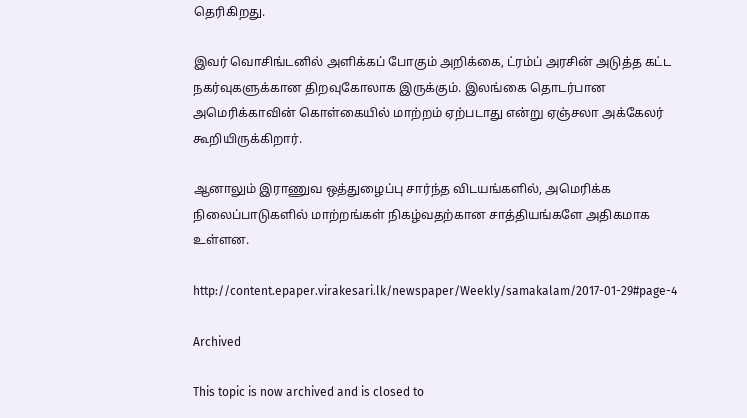தெரிகிறது.

இவர் வொசிங்டனில் அளிக்கப் போகும் அறிக்கை, ட்ரம்ப் அரசின் அடுத்த கட்ட நகர்வுகளுக்கான திறவுகோலாக இருக்கும். இலங்கை தொடர்பான அமெரிக்காவின் கொள்கையில் மாற்றம் ஏற்படாது என்று ஏஞ்சலா அக்கேலர் கூறியிருக்கிறார்.

ஆனாலும் இராணுவ ஒத்துழைப்பு சார்ந்த விடயங்களில், அமெரிக்க நிலைப்பாடுகளில் மாற்றங்கள் நிகழ்வதற்கான சாத்தியங்களே அதிகமாக உள்ளன.

http://content.epaper.virakesari.lk/newspaper/Weekly/samakalam/2017-01-29#page-4

Archived

This topic is now archived and is closed to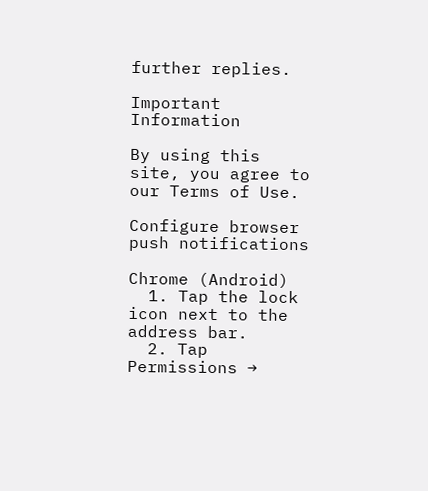further replies.

Important Information

By using this site, you agree to our Terms of Use.

Configure browser push notifications

Chrome (Android)
  1. Tap the lock icon next to the address bar.
  2. Tap Permissions →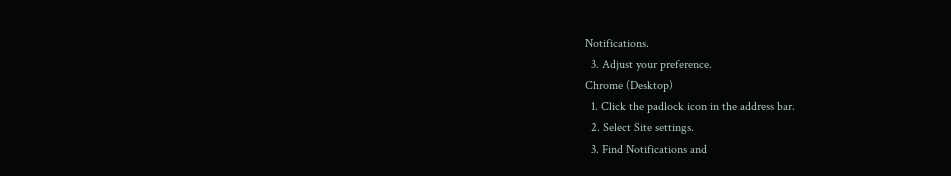Notifications.
  3. Adjust your preference.
Chrome (Desktop)
  1. Click the padlock icon in the address bar.
  2. Select Site settings.
  3. Find Notifications and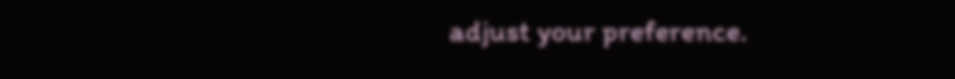adjust your preference.